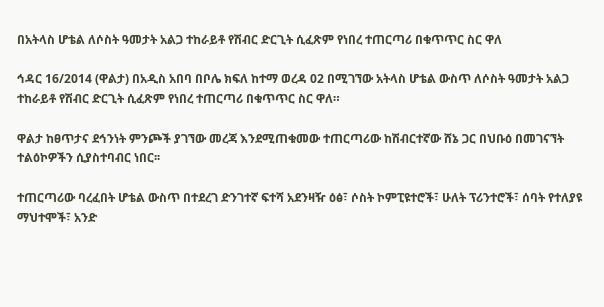በአትላስ ሆቴል ለሶስት ዓመታት አልጋ ተከራይቶ የሽብር ድርጊት ሲፈጽም የነበረ ተጠርጣሪ በቁጥጥር ስር ዋለ

ኅዳር 16/2014 (ዋልታ) በአዲስ አበባ በቦሌ ክፍለ ከተማ ወረዳ 02 በሚገኘው አትላስ ሆቴል ውስጥ ለሶስት ዓመታት አልጋ ተከራይቶ የሽብር ድርጊት ሲፈጽም የነበረ ተጠርጣሪ በቁጥጥር ስር ዋለ።

ዋልታ ከፀጥታና ደኅንነት ምንጮች ያገኘው መረጃ እንደሚጠቁመው ተጠርጣሪው ከሽብርተኛው ሸኔ ጋር በህቡዕ በመገናኘት ተልዕኮዎችን ሲያስተባብር ነበር፡፡

ተጠርጣሪው ባረፈበት ሆቴል ውስጥ በተደረገ ድንገተኛ ፍተሻ አደንዛዥ ዕፅ፣ ሶስት ኮምፒዩተሮች፣ ሁለት ፕሪንተሮች፣ ሰባት የተለያዩ ማህተሞች፣ አንድ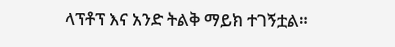ላፕቶፕ እና አንድ ትልቅ ማይክ ተገኝቷል።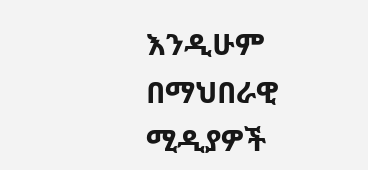እንዲሁም በማህበራዊ ሚዲያዎች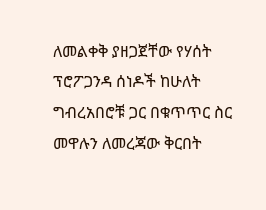ለመልቀቅ ያዘጋጀቸው የሃሰት ፕሮፖጋንዳ ሰነዶች ከሁለት ግብረአበሮቹ ጋር በቁጥጥር ስር መዋሉን ለመረጃው ቅርበት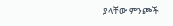ያላቸው ምንጮች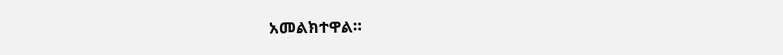አመልክተዋል።